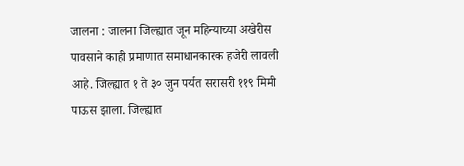जालना : जालना जिल्ह्यात जून महिन्याच्या अखेरीस पावसाने काही प्रमाणात समाधानकारक हजेरी लावली आहे. जिल्ह्यात १ ते ३० जुन पर्यत सरासरी ११९ मिमी पाऊस झाला. जिल्ह्यात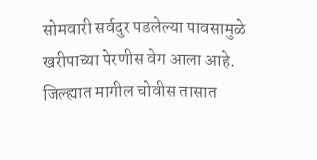सोमवारी सर्वदुर पडलेल्या पावसामुळे खरीपाच्या पेरणीस वेग आला आहे.
जिल्ह्यात मागील चोवीस तासात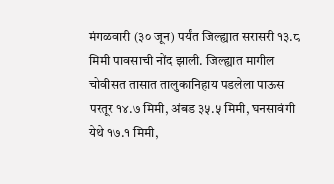मंगळवारी (३० जून) पर्यंत जिल्ह्यात सरासरी १३.८ मिमी पावसाची नोंद झाली. जिल्ह्यात मागील चोवीसत तासात तालुकानिहाय पडलेला पाऊस परतूर १४.७ मिमी, अंबड ३५.५ मिमी, घनसावंगी येथे १७.१ मिमी,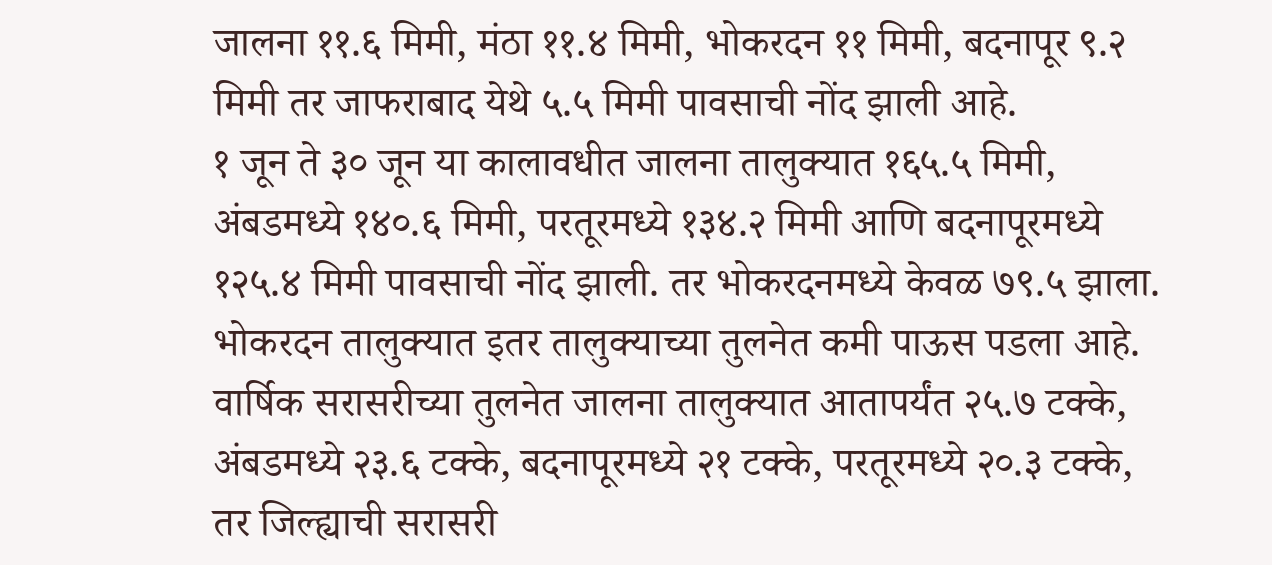जालना ११.६ मिमी, मंठा ११.४ मिमी, भोकरदन ११ मिमी, बदनापूर ९.२ मिमी तर जाफराबाद येथे ५.५ मिमी पावसाची नोंद झाली आहे.
१ जून ते ३० जून या कालावधीत जालना तालुक्यात १६५.५ मिमी, अंबडमध्ये १४०.६ मिमी, परतूरमध्ये १३४.२ मिमी आणि बदनापूरमध्ये १२५.४ मिमी पावसाची नोंद झाली. तर भोकरदनमध्ये केवळ ७९.५ झाला. भोकरदन तालुक्यात इतर तालुक्याच्या तुलनेत कमी पाऊस पडला आहे.
वार्षिक सरासरीच्या तुलनेत जालना तालुक्यात आतापर्यंत २५.७ टक्के, अंबडमध्ये २३.६ टक्के, बदनापूरमध्ये २१ टक्के, परतूरमध्ये २०.३ टक्के, तर जिल्ह्याची सरासरी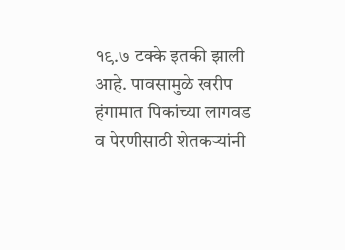१९.७ टक्के इतकी झाली आहे. पावसामुळे खरीप हंगामात पिकांच्या लागवड व पेरणीसाठी शेतकऱ्यांनी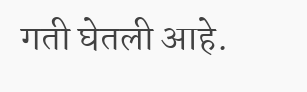गती घेतली आहे.